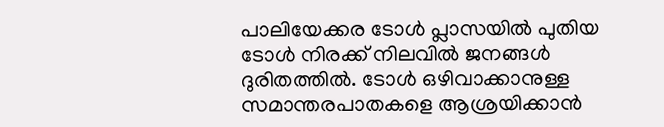പാലിയേക്കര ടോള്‍ പ്ലാസയില്‍ പുതിയ ടോള്‍ നിരക്ക് നിലവില്‍ ജനങ്ങള്‍ ദുരിതത്തില്‍. ടോള്‍ ഒഴിവാക്കാനുള്ള സമാന്തരപാതകളെ ആശ്രയിക്കാന്‍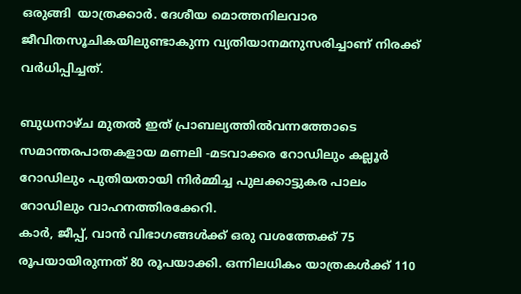ഒരുങ്ങി  യാത്രക്കാര്‍. ദേശീയ മൊത്തനിലവാര ജീവിതസൂചികയിലുണ്ടാകുന്ന വ്യതിയാനമനുസരിച്ചാണ് നിരക്ക് വര്‍ധിപ്പിച്ചത്.

ബുധനാഴ്ച മുതല്‍ ഇത് പ്രാബല്യത്തില്‍വന്നത്തോടെ സമാന്തരപാതകളായ മണലി -മടവാക്കര റോഡിലും കല്ലൂര്‍ റോഡിലും പുതിയതായി നിര്‍മ്മിച്ച പുലക്കാട്ടുകര പാലം റോഡിലും വാഹനത്തിരക്കേറി.
കാര്‍, ജീപ്പ്, വാന്‍ വിഭാഗങ്ങള്‍ക്ക് ഒരു വശത്തേക്ക് 75 രൂപയായിരുന്നത് 80 രൂപയാക്കി. ഒന്നിലധികം യാത്രകള്‍ക്ക് 110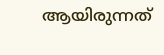ആയിരുന്നത്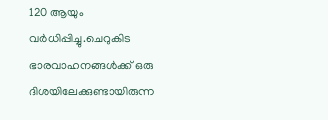120 ആയും വര്‍ധിപ്പിച്ചു.ചെറുകിട ഭാരവാഹനങ്ങള്‍ക്ക് ഒരു ദിശയിലേക്കുണ്ടായിരുന്ന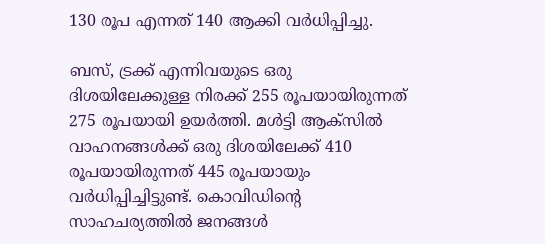130 രൂപ എന്നത് 140 ആക്കി വര്‍ധിപ്പിച്ചു.

ബസ്, ട്രക്ക് എന്നിവയുടെ ഒരു ദിശയിലേക്കുള്ള നിരക്ക് 255 രൂപയായിരുന്നത് 275 രൂപയായി ഉയര്‍ത്തി. മള്‍ട്ടി ആക്സില്‍ വാഹനങ്ങള്‍ക്ക് ഒരു ദിശയിലേക്ക് 410 രൂപയായിരുന്നത് 445 രൂപയായും വര്‍ധിപ്പിച്ചിട്ടുണ്ട്. കൊവിഡിന്‍റെ സാഹചര്യത്തില്‍ ജനങ്ങള്‍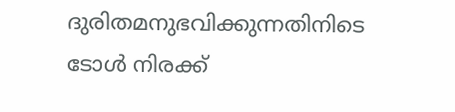ദുരിതമനുഭവിക്കുന്നതിനിടെ ടോള്‍ നിരക്ക്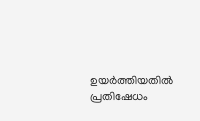ഉയര്‍ത്തിയതില്‍ പ്രതിഷേധം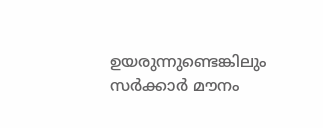ഉയരുന്നുണ്ടെങ്കിലും സര്‍ക്കാര്‍ മൗനം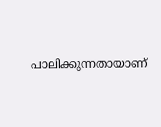പാലിക്കുന്നതായാണ്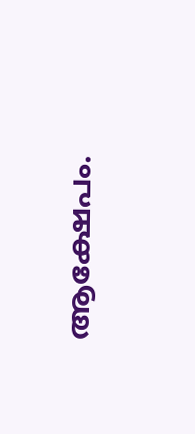ആക്ഷേപം.